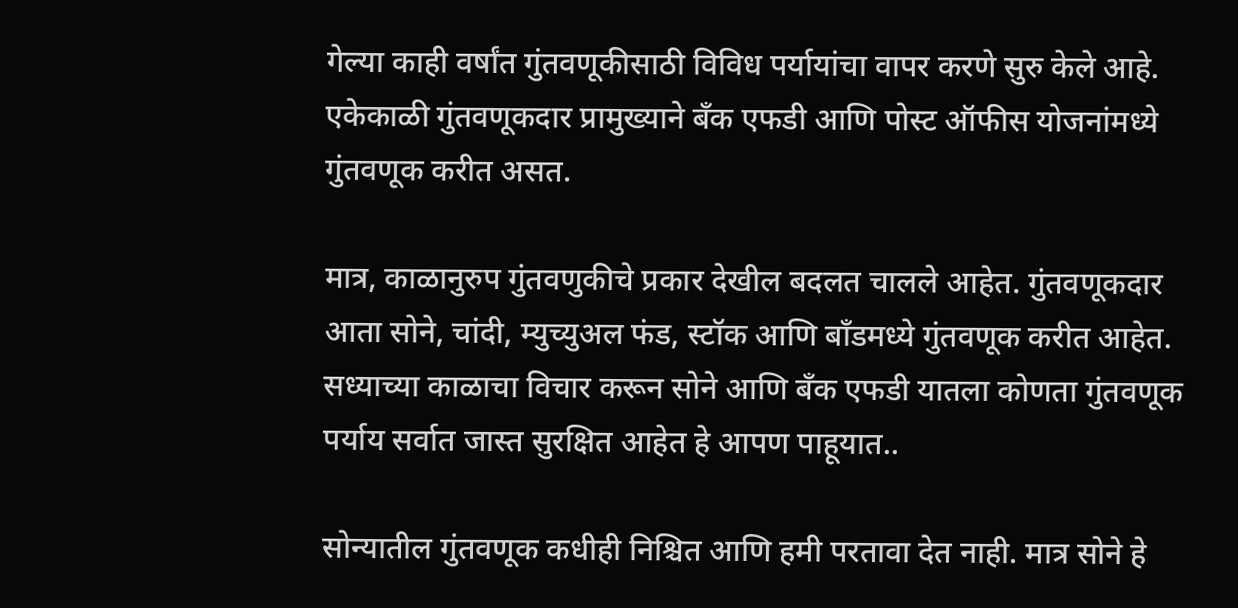गेल्या काही वर्षांत गुंतवणूकीसाठी विविध पर्यायांचा वापर करणे सुरु केले आहे. एकेकाळी गुंतवणूकदार प्रामुख्याने बँक एफडी आणि पोस्ट ऑफीस योजनांमध्ये गुंतवणूक करीत असत.

मात्र, काळानुरुप गुंतवणुकीचे प्रकार देखील बदलत चालले आहेत. गुंतवणूकदार आता सोने, चांदी, म्युच्युअल फंड, स्टॉक आणि बाँडमध्ये गुंतवणूक करीत आहेत. सध्याच्या काळाचा विचार करून सोने आणि बँक एफडी यातला कोणता गुंतवणूक पर्याय सर्वात जास्त सुरक्षित आहेत हे आपण पाहूयात..

सोन्यातील गुंतवणूक कधीही निश्चित आणि हमी परतावा देत नाही. मात्र सोने हे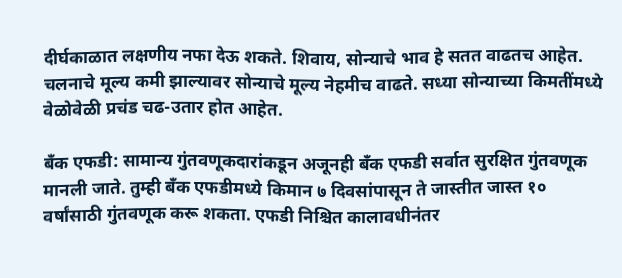दीर्घकाळात लक्षणीय नफा देऊ शकते. शिवाय, सोन्याचे भाव हे सतत वाढतच आहेत. चलनाचे मूल्य कमी झाल्यावर सोन्याचे मूल्य नेहमीच वाढते. सध्या सोन्याच्या किमतींमध्ये वेळोवेळी प्रचंड चढ-उतार होत आहेत.

बँक एफडी: सामान्य गुंतवणूकदारांकडून अजूनही बँक एफडी सर्वात सुरक्षित गुंतवणूक मानली जाते. तुम्ही बँक एफडीमध्ये किमान ७ दिवसांपासून ते जास्तीत जास्त १० वर्षांसाठी गुंतवणूक करू शकता. एफडी निश्चित कालावधीनंतर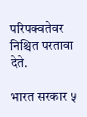परिपक्वतेवर निश्चित परतावा देते.

भारत सरकार ५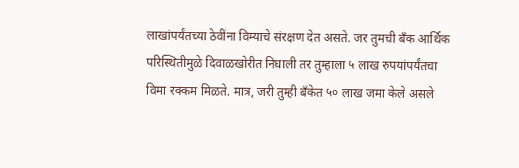लाखांपर्यंतच्या ठेवींना विम्याचे संरक्षण देत असते. जर तुमची बँक आर्थिक परिस्थितीमुळे दिवाळखोरीत निघाली तर तुम्हाला ५ लाख रुपयांपर्यंतचा विमा रक्कम मिळते. मात्र, जरी तुम्ही बँकेत ५० लाख जमा केले असले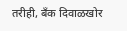तरीही, बँक दिवाळखोर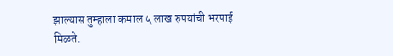झाल्यास तुम्हाला कमाल ५ लाख रुपयांची भरपाई मिळते.